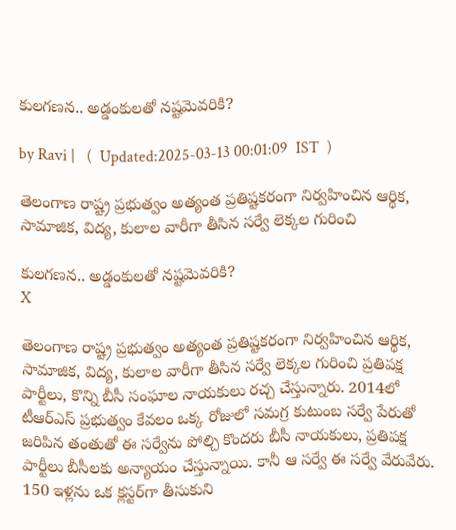కులగణన.. అడ్డంకులతో నష్టమెవరికి?

by Ravi |   (  Updated:2025-03-13 00:01:09  IST  )

తెలంగాణ రాష్ట్ర ప్రభుత్వం అత్యంత ప్రతిష్టకరంగా నిర్వహించిన ఆర్థిక, సామాజిక, విద్య, కులాల వారీగా తీసిన సర్వే లెక్కల గురించి

కులగణన.. అడ్డంకులతో నష్టమెవరికి?
X

తెలంగాణ రాష్ట్ర ప్రభుత్వం అత్యంత ప్రతిష్టకరంగా నిర్వహించిన ఆర్థిక, సామాజిక, విద్య, కులాల వారీగా తీసిన సర్వే లెక్కల గురించి ప్రతిపక్ష పార్టీలు, కొన్ని బీసీ సంఘాల నాయకులు రచ్చ చేస్తున్నారు. 2014లో టీఆర్ఎస్ ప్రభుత్వం కేవలం ఒక్క రోజులో సమగ్ర కుటుంబ సర్వే పేరుతో జరిపిన తంతుతో ఈ సర్వేను పోల్చి కొందరు బీసీ నాయకులు, ప్రతిపక్ష పార్టీలు బీసీలకు అన్యాయం చేస్తున్నాయి. కానీ ఆ సర్వే ఈ సర్వే వేరువేరు. 150 ఇళ్లను ఒక క్లస్టర్‌గా తీసుకుని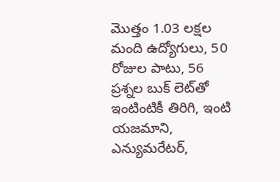మొత్తం 1.03 లక్షల మంది ఉద్యోగులు, 50 రోజుల పాటు, 56 ప్రశ్నల బుక్ లెట్‌తో ఇంటింటికీ తిరిగి, ఇంటి యజమాని, ఎన్యుమరేటర్‌,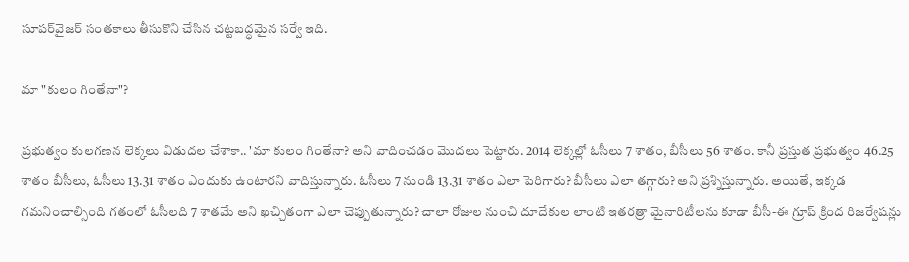సూపర్‌వైజర్‌ సంతకాలు తీసుకొని చేసిన చట్టబద్ధమైన సర్వే ఇది.

మా "కులం గింతేనా"?

ప్రభుత్వం కులగణన లెక్కలు విడుదల చేశాకా.. 'మా కులం గింతేనా? అని వాదించడం మొదలు పెట్టారు. 2014 లెక్కల్లో ఓసీలు 7 శాతం, బీసీలు 56 శాతం. కానీ ప్రస్తుత ప్రభుత్వం 46.25 శాతం బీసీలు, ఓసీలు 13.31 శాతం ఎందుకు ఉంటారని వాదిస్తున్నారు. ఓసీలు 7 నుండి 13.31 శాతం ఎలా పెరిగారు? బీసీలు ఎలా తగ్గారు? అని ప్రశ్నిస్తున్నారు. అయితే, ఇక్కడ గమనించాల్సింది గతంలో ఓసీలది 7 శాతమే అని ఖచ్చితంగా ఎలా చెప్పుతున్నారు? చాలా రోజుల నుంచి దూదేకుల లాంటి ఇతరత్రా మైనారిటీలను కూడా బీసీ-ఈ గ్రూప్ క్రింద రిజర్వేషన్లు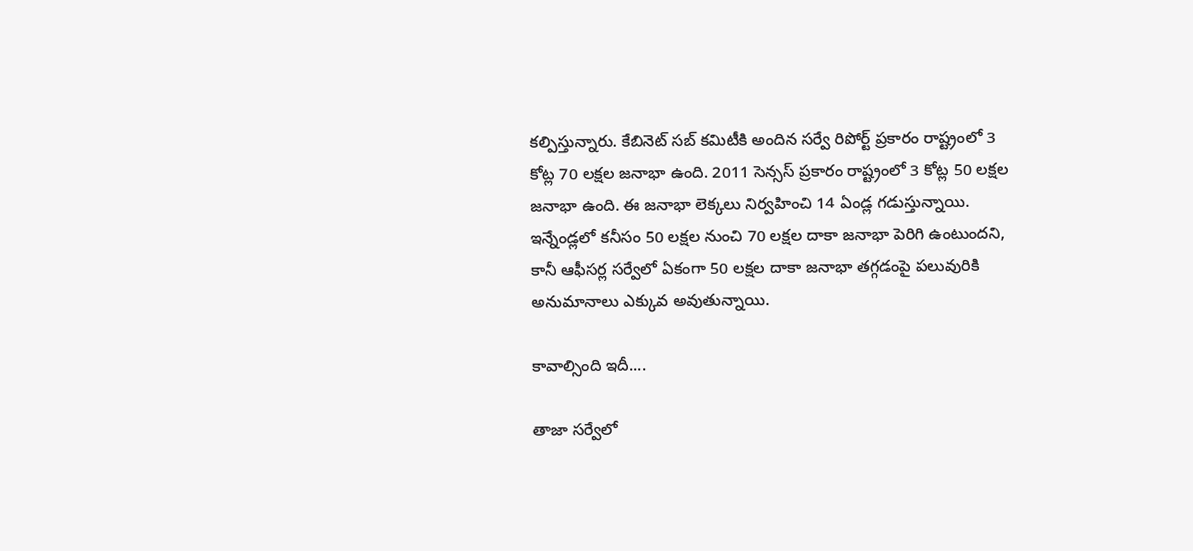కల్పిస్తున్నారు. కేబినెట్ సబ్ కమిటీకి అందిన సర్వే రిపోర్ట్ ప్రకారం రాష్ట్రంలో 3 కోట్ల 70 లక్షల జనాభా ఉంది. 2011 సెన్సస్ ప్రకారం రాష్ట్రంలో 3 కోట్ల 50 లక్షల జనాభా ఉంది. ఈ జనాభా లెక్కలు నిర్వహించి 14 ఏండ్ల గడుస్తున్నాయి. ఇన్నేండ్లలో కనీసం 50 లక్షల నుంచి 70 లక్షల దాకా జనాభా పెరిగి ఉంటుందని, కానీ ఆఫీసర్ల సర్వేలో ఏకంగా 50 లక్షల దాకా జనాభా తగ్గడంపై పలువురికి అనుమానాలు ఎక్కువ అవుతున్నాయి.

కావాల్సింది ఇదీ....

తాజా సర్వేలో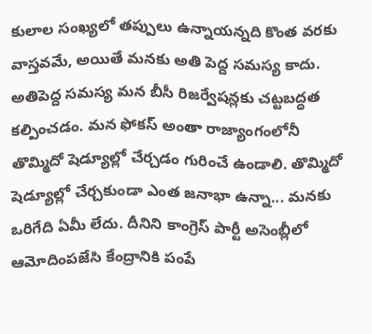కులాల సంఖ్యలో తప్పులు ఉన్నాయన్నది కొంత వరకు వాస్తవమే, అయితే మనకు అతి పెద్ద సమస్య కాదు. అతిపెద్ద సమస్య మన బీసీ రిజర్వేషన్లకు చట్టబద్ధత కల్పించడం. మన ఫోకస్ అంతా రాజ్యాంగంలోనీ తొమ్మిదో షెడ్యూల్లో చేర్చడం గురించే ఉండాలి. తొమ్మిదో షెడ్యూల్లో చేర్చకుండా ఎంత జనాభా ఉన్నా... మనకు ఒరిగేది ఏమీ లేదు. దీనిని కాంగ్రెస్ పార్టీ అసెంబ్లీలో ఆమోదింపజేసి కేంద్రానికి పంపే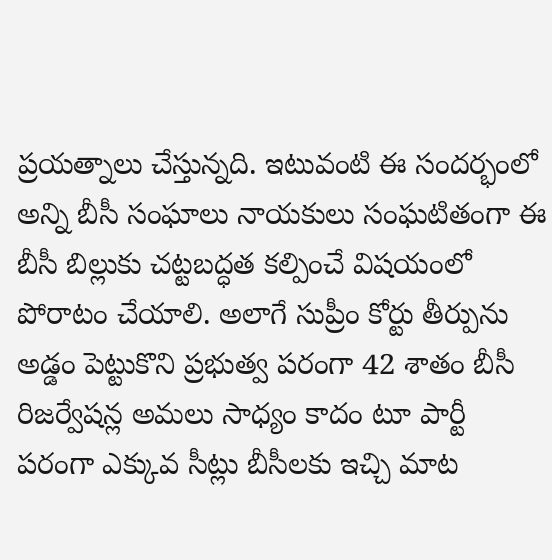ప్రయత్నాలు చేస్తున్నది. ఇటువంటి ఈ సందర్భంలో అన్ని బీసీ సంఘాలు నాయకులు సంఘటితంగా ఈ బీసీ బిల్లుకు చట్టబద్ధత కల్పించే విషయంలో పోరాటం చేయాలి. అలాగే సుప్రీం కోర్టు తీర్పును అడ్డం పెట్టుకొని ప్రభుత్వ పరంగా 42 శాతం బీసీ రిజర్వేషన్ల అమలు సాధ్యం కాదం టూ పార్టీ పరంగా ఎక్కువ సీట్లు బీసీలకు ఇచ్చి మాట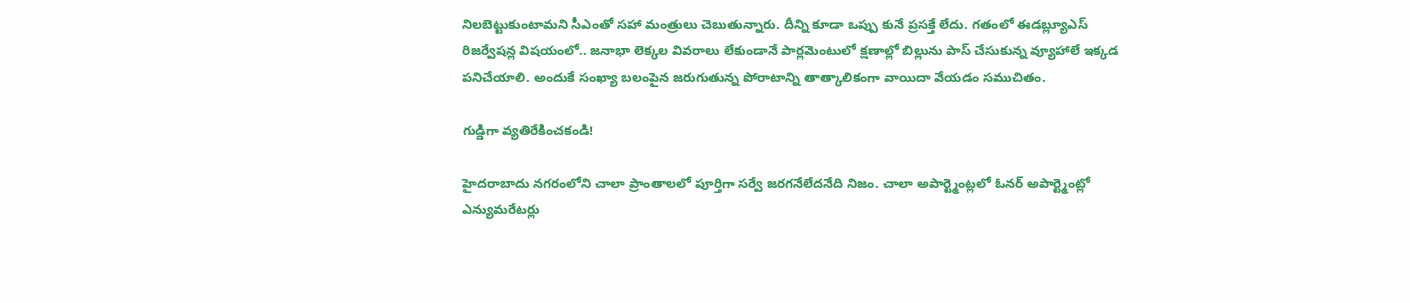నిలబెట్టుకుంటామని సీఎంతో సహా మంత్రులు చెబుతున్నారు. దీన్ని కూడా ఒప్పు కునే ప్రసక్తే లేదు. గతంలో ఈడబ్ల్యూఎస్ రిజర్వేషన్ల విషయంలో.. జనాభా లెక్కల వివరాలు లేకుండానే పార్లమెంటులో క్షణాల్లో బిల్లును పాస్ చేసుకున్న వ్యూహాలే ఇక్కడ పనిచేయాలి. అందుకే సంఖ్యా బలంపైన జరుగుతున్న పోరాటాన్ని తాత్కాలికంగా వాయిదా వేయడం సముచితం.

గుడ్డిగా వ్యతిరేకించకండి!

హైదరాబాదు నగరంలోని చాలా ప్రాంతాలలో పూర్తిగా సర్వే జరగనేలేదనేది నిజం. చాలా అపార్ట్మెంట్లలో ఓనర్ అపార్ట్మెంట్లో ఎన్యుమరేటర్లు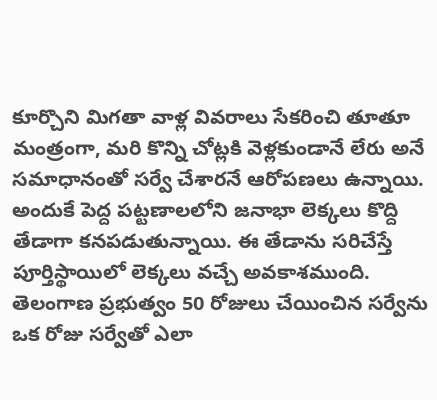కూర్చొని మిగతా వాళ్ల వివరాలు సేకరించి తూతూ మంత్రంగా, మరి కొన్ని చోట్లకి వెళ్లకుండానే లేరు అనే సమాధానంతో సర్వే చేశారనే ఆరోపణలు ఉన్నాయి. అందుకే పెద్ద పట్టణాలలోని జనాభా లెక్కలు కొద్ది తేడాగా కనపడుతున్నాయి. ఈ తేడాను సరిచేస్తే పూర్తిస్థాయిలో లెక్కలు వచ్చే అవకాశముంది. తెలంగాణ ప్రభుత్వం 50 రోజులు చేయించిన సర్వేను ఒక రోజు సర్వేతో ఎలా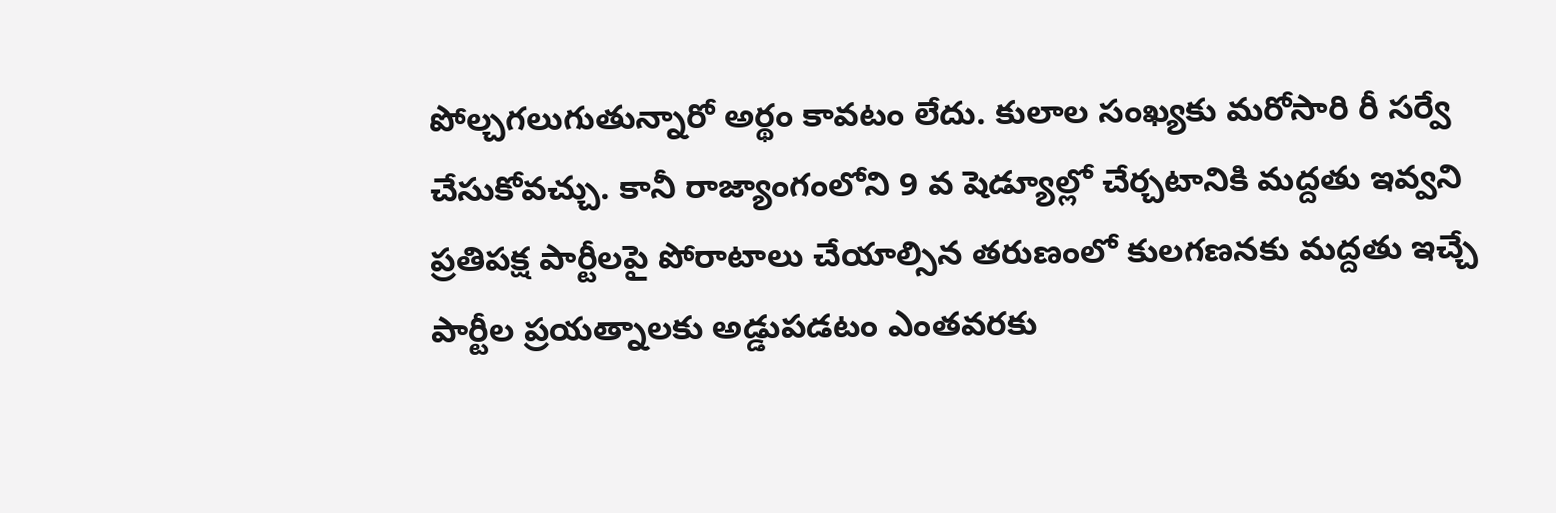పోల్చగలుగుతున్నారో అర్థం కావటం లేదు. కులాల సంఖ్యకు మరోసారి రీ సర్వే చేసుకోవచ్చు. కానీ రాజ్యాంగంలోని 9 వ షెడ్యూల్లో చేర్చటానికి మద్దతు ఇవ్వని ప్రతిపక్ష పార్టీలపై పోరాటాలు చేయాల్సిన తరుణంలో కులగణనకు మద్దతు ఇచ్చే పార్టీల ప్రయత్నాలకు అడ్డుపడటం ఎంతవరకు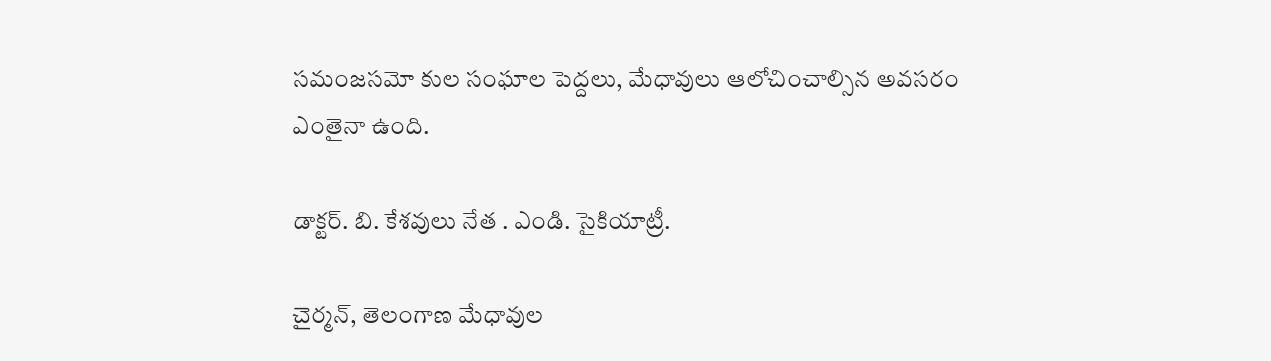సమంజసమో కుల సంఘాల పెద్దలు, మేధావులు ఆలోచించాల్సిన అవసరం ఎంతైనా ఉంది.

డాక్టర్. బి. కేశవులు నేత . ఎండి. సైకియాట్రీ.

చైర్మన్, తెలంగాణ మేధావుల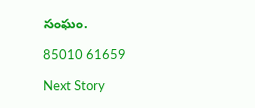సంఘం.

85010 61659

Next Story